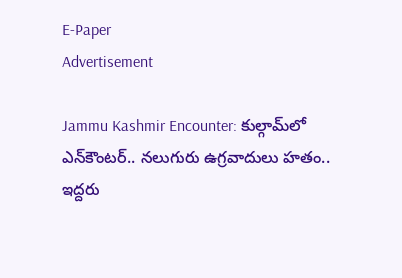E-Paper
Advertisement

Jammu Kashmir Encounter: కుల్గామ్‌లో ఎన్‌కౌంటర్‌.. నలుగురు ఉగ్రవాదులు హతం.. ఇద్దరు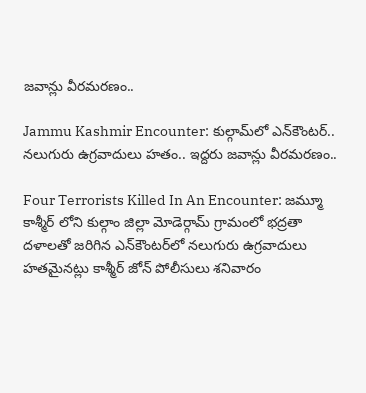జవాన్లు వీరమరణం..

Jammu Kashmir Encounter: కుల్గామ్‌లో ఎన్‌కౌంటర్‌.. నలుగురు ఉగ్రవాదులు హతం.. ఇద్దరు జవాన్లు వీరమరణం..

Four Terrorists Killed In An Encounter: జమ్మూ కాశ్మీర్ లోని కుల్గాం జిల్లా మోడెర్గామ్ గ్రామంలో భద్రతా దళాలతో జరిగిన ఎన్‌కౌంటర్‌లో నలుగురు ఉగ్రవాదులు హతమైనట్లు కాశ్మీర్ జోన్ పోలీసులు శనివారం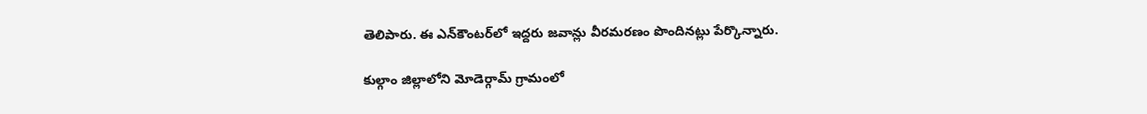తెలిపారు. ఈ ఎన్‌కౌంటర్‌లో ఇద్దరు జవాన్లు వీరమరణం పొందినట్లు పేర్కొన్నారు.

కుల్గాం జిల్లాలోని మోడెర్గామ్ గ్రామంలో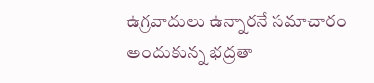ఉగ్రవాదులు ఉన్నారనే సమాచారం అందుకున్న భద్రతా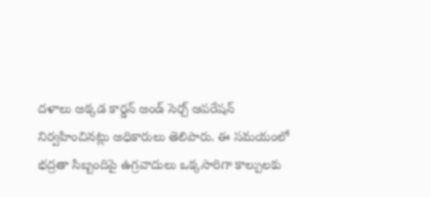దళాలు అక్కడ కార్డన్ అండ్ సెర్చ్ ఆపరేషన్ నిర్వహించినట్లు అధికారులు తెలిపారు. ఈ సమయంలో భద్రతా సిబ్బందిపై ఉగ్రవాదులు ఒక్కసారిగా కాల్పులకు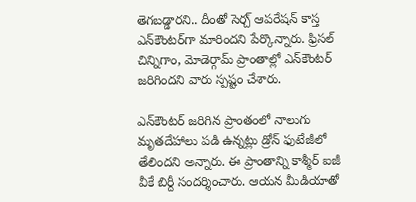తెగబడ్డారని.. దీంతో సెర్చ్ ఆపరేషన్ కాస్త ఎన్‌కౌంటర్‌గా మారిందని పేర్కొన్నారు. ఫ్రిసల్ చిన్నిగాం, మోడెర్గామ్ ప్రాంతాల్లో ఎన్‌కౌంటర్‌ జరిగిందని వారు స్పష్టం చేశారు.

ఎన్‌కౌంటర్‌ జరిగిన ప్రాంతంలో నాలుగు మృతదేహాలు పడి ఉన్నట్లు డ్రోన్ ఫుటేజీలో తేలిందని అన్నారు. ఈ ప్రాంతాన్ని కాశ్మీర్ ఐజీ వీకే బిర్దీ సందర్శించారు. ఆయన మీడియాతో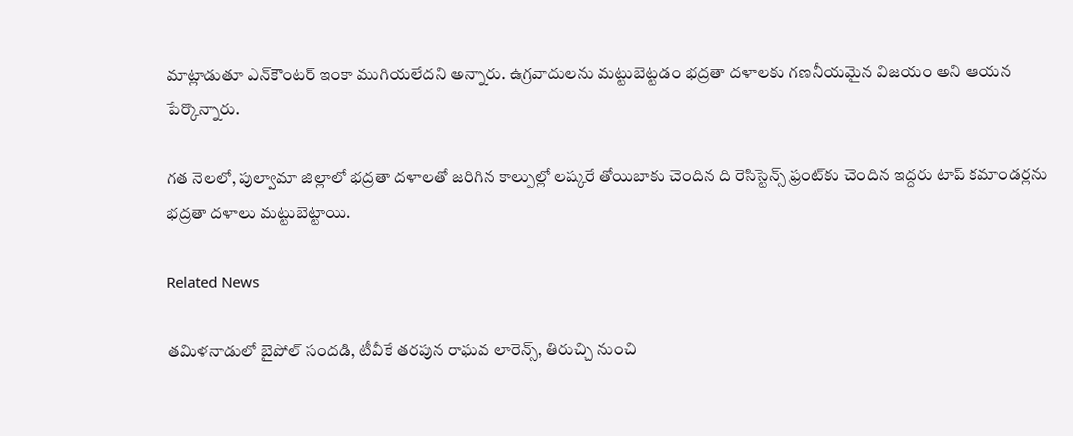మాట్లాడుతూ ఎన్‌కౌంటర్‌ ఇంకా ముగియలేదని అన్నారు. ఉగ్రవాదులను మట్టుబెట్టడం భద్రతా దళాలకు గణనీయమైన విజయం అని ఆయన పేర్కొన్నారు.

గత నెలలో, పుల్వామా జిల్లాలో భద్రతా దళాలతో జరిగిన కాల్పుల్లో లష్కరే తోయిబాకు చెందిన ది రెసిస్టెన్స్ ఫ్రంట్‌కు చెందిన ఇద్దరు టాప్ కమాండర్లను భద్రతా దళాలు మట్టుబెట్టాయి.

Related News

తమిళనాడులో బైపోల్ సందడి, టీవీకే తరపున రాఘవ లారెన్స్‌, తిరుచ్చి నుంచి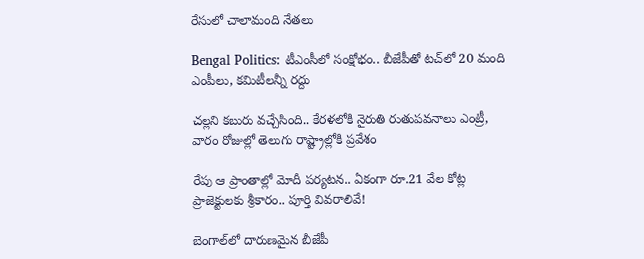రేసులో చాలామంది నేతలు

Bengal Politics: టీఎంసీలో సంక్షోభం.. బీజేపీతో టచ్‌లో 20 మంది ఎంపీలు, కమిటీలన్నీ రద్దు

చల్లని కబురు వచ్చేసింది.. కేరళలోకి నైరుతి రుతుపవనాలు ఎంట్రీ, వారం రోజుల్లో తెలుగు రాష్ట్రాల్లోకి ప్రవేశం

రేపు ఆ ప్రాంతాల్లో మోదీ పర్యటన.. ఏకంగా రూ.21 వేల కోట్ల ప్రాజెక్టులకు శ్రీకారం.. పూర్తి వివరాలివే!

బెంగాల్‌లో దారుణమైన బీజేపీ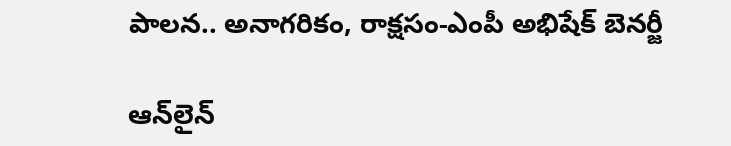పాలన.. అనాగరికం, రాక్షసం-ఎంపీ అభిషేక్ బెనర్జీ

ఆన్‌లైన్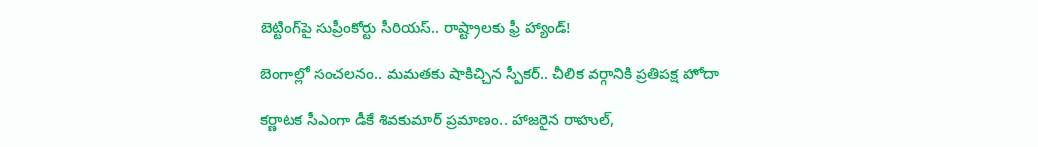బెట్టింగ్‌పై సుప్రీంకోర్టు సీరియస్.. రాష్ట్రాలకు ఫ్రీ హ్యాండ్!

బెంగాల్లో సంచలనం.. మమతకు షాకిచ్చిన స్పీకర్.. చీలిక వర్గానికి ప్రతిపక్ష హోదా

కర్ణాటక సీఎంగా డీకే శివకుమార్‌ ప్రమాణం.. హాజరైన రాహుల్,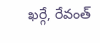ఖర్గే, రేవంత్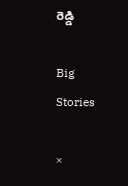రెడ్డి

Big Stories

×